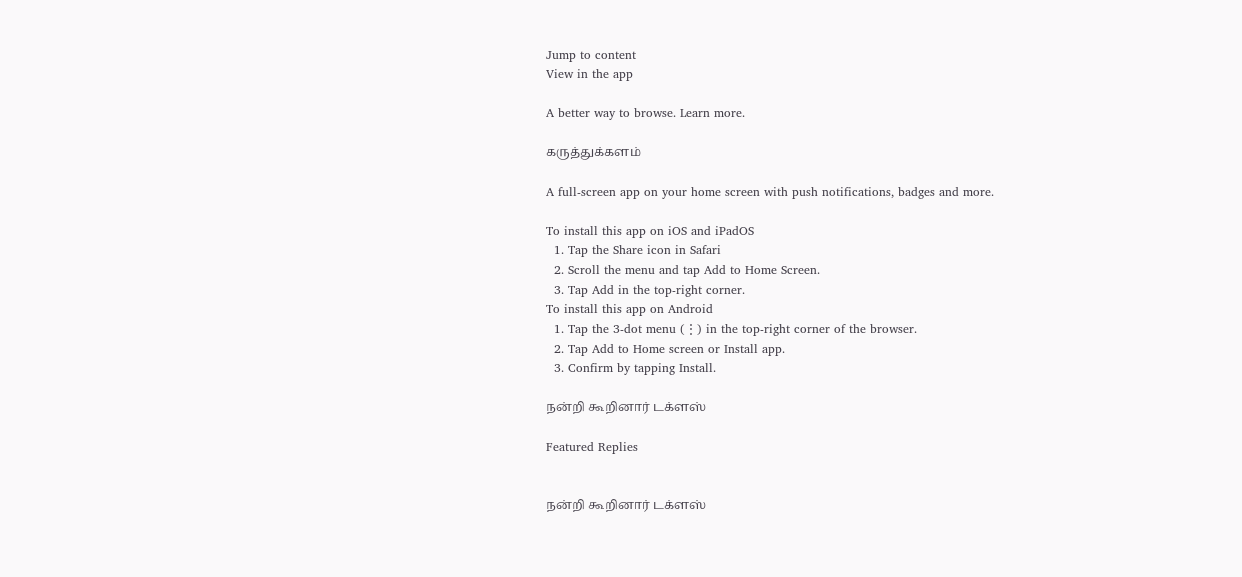Jump to content
View in the app

A better way to browse. Learn more.

கருத்துக்களம்

A full-screen app on your home screen with push notifications, badges and more.

To install this app on iOS and iPadOS
  1. Tap the Share icon in Safari
  2. Scroll the menu and tap Add to Home Screen.
  3. Tap Add in the top-right corner.
To install this app on Android
  1. Tap the 3-dot menu (⋮) in the top-right corner of the browser.
  2. Tap Add to Home screen or Install app.
  3. Confirm by tapping Install.

நன்றி கூறினார் டக்ளஸ்

Featured Replies


நன்றி கூறினார் டக்ளஸ்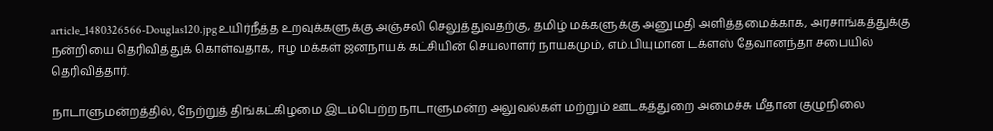article_1480326566-Douglas120.jpgஉயிர்நீத்த உறவுக்களுக்கு அஞ்சலி செலுத்துவதற்கு, தமிழ் மக்களுக்கு அனுமதி அளித்தமைக்காக, அரசாங்கத்துக்கு நன்றியை தெரிவித்துக் கொள்வதாக, ஈழ மக்கள் ஜனநாயக் கட்சியின் செயலாளர் நாயகமும், எம்.பியுமான டக்ளஸ் தேவானந்தா சபையில் தெரிவித்தார்.

நாடாளுமன்றத்தில், நேற்றுத் திங்கட்கிழமை இடம்பெற்ற நாடாளுமன்ற அலுவல்கள் மற்றும் ஊடகத்துறை அமைச்சு மீதான குழுநிலை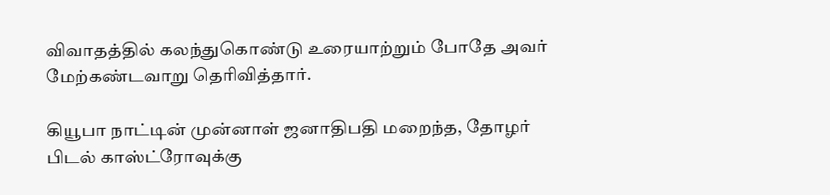விவாதத்தில் கலந்துகொண்டு உரையாற்றும் போதே அவர் மேற்கண்டவாறு தெரிவித்தார்.

கியூபா நாட்டின் முன்னாள் ஜனாதிபதி மறைந்த, தோழர் பிடல் காஸ்ட்ரோவுக்கு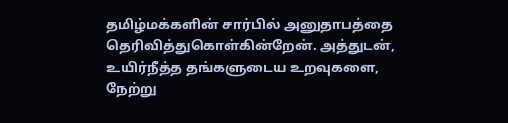தமிழ்மக்களின் சார்பில் அனுதாபத்தை தெரிவித்துகொள்கின்றேன். அத்துடன், உயிர்நீத்த தங்களுடைய உறவுகளை, நேற்று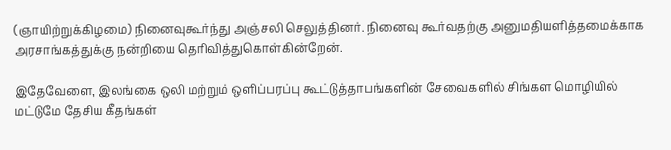(ஞாயிற்றுக்கிழமை) நினைவுகூர்ந்து அஞ்சலி செலுத்தினர். நினைவு கூர்வதற்கு அனுமதியளித்தமைக்காக அரசாங்கத்துக்கு நன்றியை தெரிவித்துகொள்கின்றேன்.

இதேவேளை, இலங்கை ஒலி மற்றும் ஒளிப்பரப்பு கூட்டுத்தாபங்களின் சேவைகளில் சிங்கள மொழியில் மட்டுமே தேசிய கீதங்கள்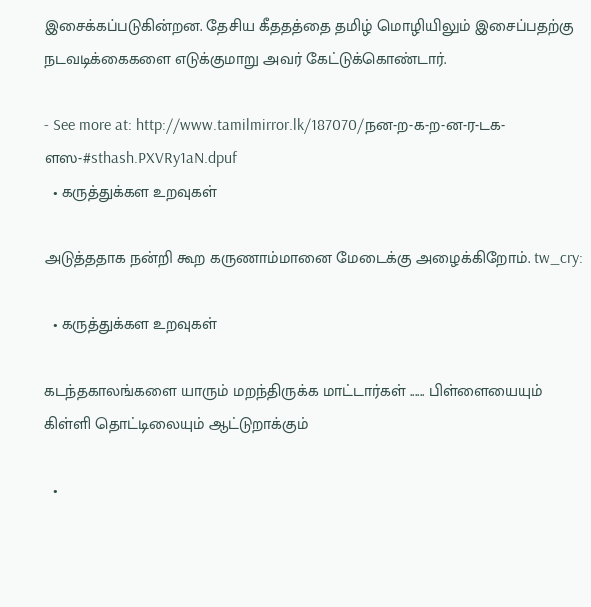இசைக்கப்படுகின்றன. தேசிய கீததத்தை தமிழ் மொழியிலும் இசைப்பதற்கு நடவடிக்கைகளை எடுக்குமாறு அவர் கேட்டுக்கொண்டார்.

- See more at: http://www.tamilmirror.lk/187070/நன-ற-க-ற-ன-ர-டக-ளஸ-#sthash.PXVRy1aN.dpuf
  • கருத்துக்கள உறவுகள்

அடுத்ததாக நன்றி கூற கருணாம்மானை மேடைக்கு அழைக்கிறோம். tw_cry:

  • கருத்துக்கள உறவுகள்

கடந்தகாலங்களை யாரும் மறந்திருக்க மாட்டார்கள் ...... பிள்ளையையும் கிள்ளி தொட்டிலையும் ஆட்டுறாக்கும்

  •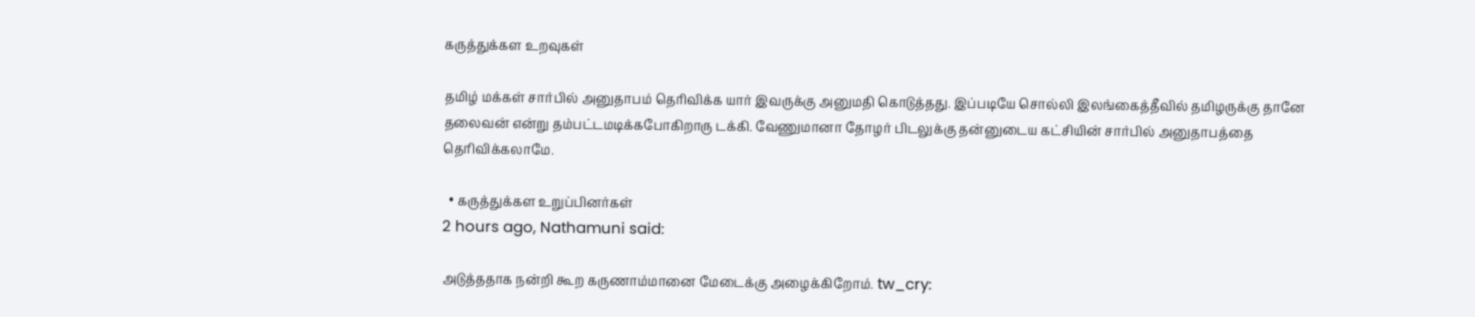கருத்துக்கள உறவுகள்

தமிழ் மக்கள் சார்பில் அனுதாபம் தெரிவிக்க யார் இவருக்கு அனுமதி கொடுத்தது. இப்படியே சொல்லி இலங்கைத்தீவில் தமிழருக்கு தானே தலைவன் என்று தம்பட்டமடிக்கபோகிறாரு டக்கி. வேணுமானா தோழர் பிடலுக்கு தன்னுடைய கட்சியின் சார்பில் அனுதாபத்தை தெரிவிக்கலாமே.

  • கருத்துக்கள உறுப்பினர்கள்
2 hours ago, Nathamuni said:

அடுத்ததாக நன்றி கூற கருணாம்மானை மேடைக்கு அழைக்கிறோம். tw_cry: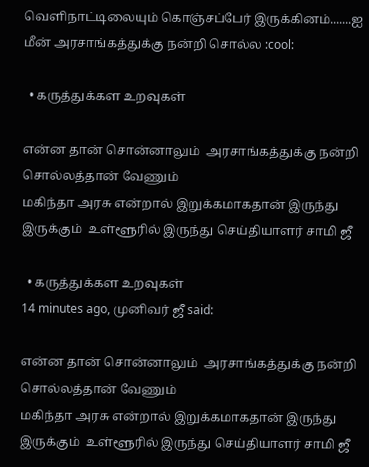வெளிநாட்டிலையும் கொஞ்சப்பேர் இருக்கினம்.......ஐ மீன் அரசாங்கத்துக்கு நன்றி சொல்ல :cool:

  • கருத்துக்கள உறவுகள்

என்ன தான் சொன்னாலும்  அரசாங்கத்துக்கு நன்றி சொல்லத்தான் வேணும்
மகிந்தா அரசு என்றால் இறுக்கமாகதான் இருந்து இருக்கும்  உள்ளூரில் இருந்து செய்தியாளர் சாமி ஜீ

  • கருத்துக்கள உறவுகள்
14 minutes ago, முனிவர் ஜீ said:

என்ன தான் சொன்னாலும்  அரசாங்கத்துக்கு நன்றி சொல்லத்தான் வேணும்
மகிந்தா அரசு என்றால் இறுக்கமாகதான் இருந்து இருக்கும்  உள்ளூரில் இருந்து செய்தியாளர் சாமி ஜீ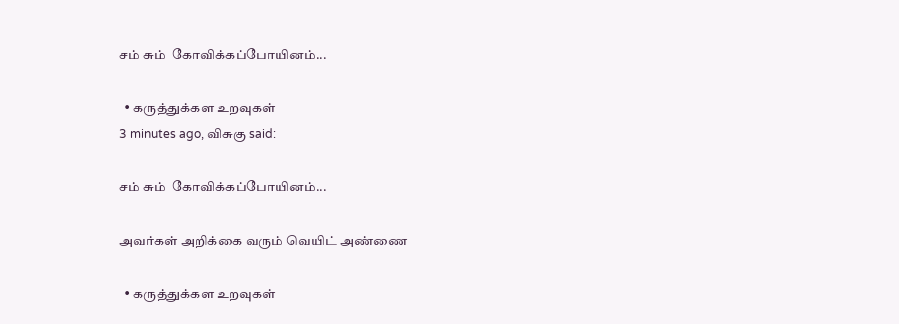சம் சும்  கோவிக்கப்போயினம்...

  • கருத்துக்கள உறவுகள்
3 minutes ago, விசுகு said:

சம் சும்  கோவிக்கப்போயினம்...

அவர்கள் அறிக்கை வரும் வெயிட் அண்ணை

  • கருத்துக்கள உறவுகள்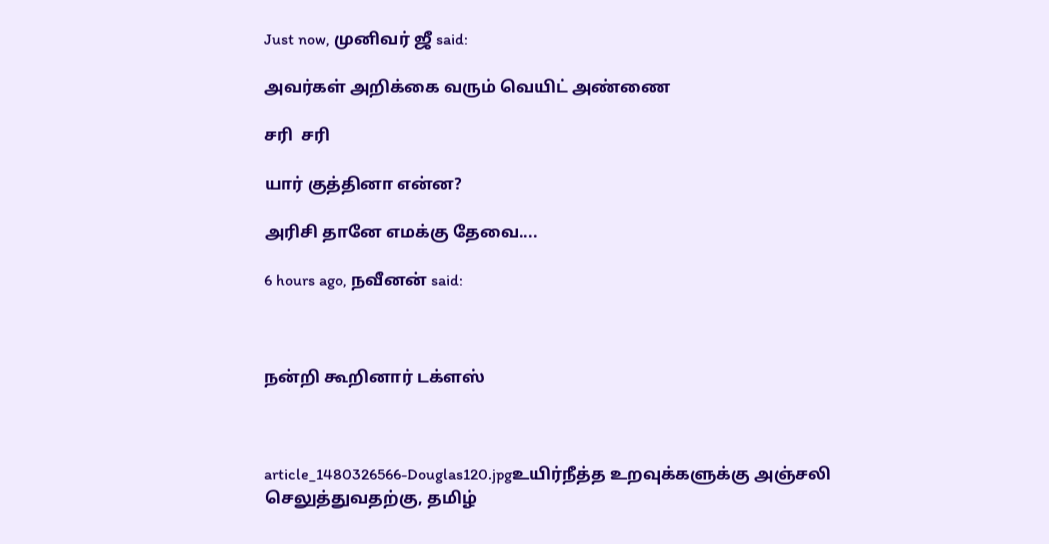Just now, முனிவர் ஜீ said:

அவர்கள் அறிக்கை வரும் வெயிட் அண்ணை

சரி  சரி

யார் குத்தினா என்ன?

அரிசி தானே எமக்கு தேவை....

6 hours ago, நவீனன் said:



நன்றி கூறினார் டக்ளஸ்



article_1480326566-Douglas120.jpgஉயிர்நீத்த உறவுக்களுக்கு அஞ்சலி செலுத்துவதற்கு, தமிழ்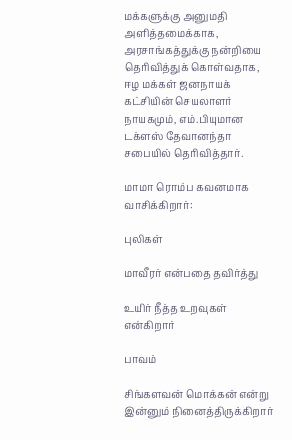மக்களுக்கு அனுமதி அளித்தமைக்காக, அரசாங்கத்துக்கு நன்றியை தெரிவித்துக் கொள்வதாக, ஈழ மக்கள் ஜனநாயக் கட்சியின் செயலாளர் நாயகமும், எம்.பியுமான டக்ளஸ் தேவானந்தா சபையில் தெரிவித்தார்.

மாமா ரொம்ப கவனமாக வாசிக்கிறார்:

புலிகள்

மாவீரர் என்பதை தவிர்த்து

உயிர் நீத்த உறவுகள் என்கிறார்

பாவம்

சிங்களவன் மொக்கன் என்று இன்னும் நினைத்திருக்கிறார்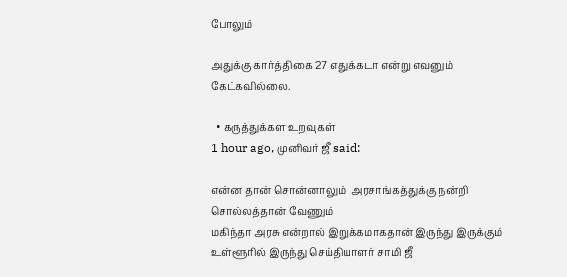போலும்

அதுக்கு கார்த்திகை 27 எதுக்கடா என்று எவனும் கேட்கவில்லை.

  • கருத்துக்கள உறவுகள்
1 hour ago, முனிவர் ஜீ said:

என்ன தான் சொன்னாலும்  அரசாங்கத்துக்கு நன்றி சொல்லத்தான் வேணும்
மகிந்தா அரசு என்றால் இறுக்கமாகதான் இருந்து இருக்கும்  உள்ளூரில் இருந்து செய்தியாளர் சாமி ஜீ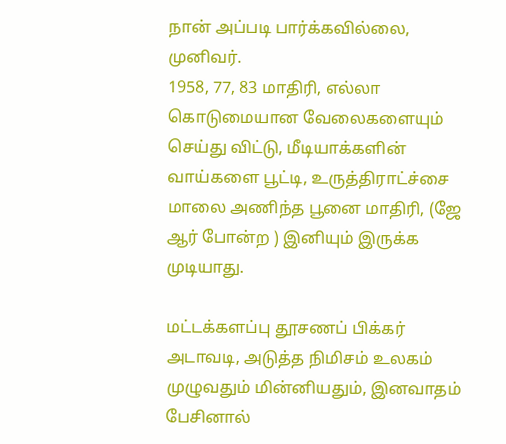நான் அப்படி பார்க்கவில்லை, முனிவர்.
1958, 77, 83 மாதிரி, எல்லா கொடுமையான வேலைகளையும் செய்து விட்டு, மீடியாக்களின் வாய்களை பூட்டி, உருத்திராட்ச்சை மாலை அணிந்த பூனை மாதிரி, (ஜே ஆர் போன்ற ) இனியும் இருக்க முடியாது.

மட்டக்களப்பு தூசணப் பிக்கர் அடாவடி, அடுத்த நிமிசம் உலகம் முழுவதும் மின்னியதும், இனவாதம் பேசினால்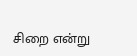சிறை என்று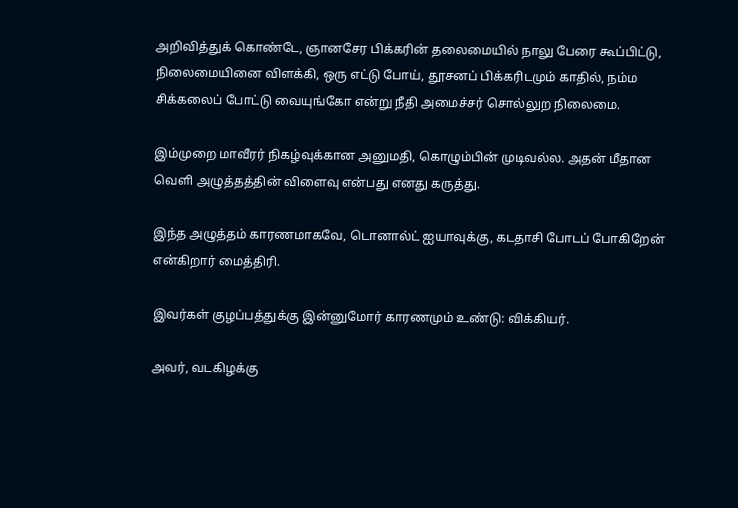அறிவித்துக் கொண்டே, ஞானசேர பிக்கரின் தலைமையில் நாலு பேரை கூப்பிட்டு, நிலைமையினை விளக்கி, ஒரு எட்டு போய், தூசனப் பிக்கரிடமும் காதில், நம்ம சிக்கலைப் போட்டு வையுங்கோ என்று நீதி அமைச்சர் சொல்லுற நிலைமை.

இம்முறை மாவீரர் நிகழ்வுக்கான அனுமதி, கொழும்பின் முடிவல்ல. அதன் மீதான வெளி அழுத்தத்தின் விளைவு என்பது எனது கருத்து.

இந்த அழுத்தம் காரணமாகவே, டொனால்ட் ஐயாவுக்கு, கடதாசி போடப் போகிறேன் என்கிறார் மைத்திரி.

இவர்கள் குழப்பத்துக்கு இன்னுமோர் காரணமும் உண்டு: விக்கியர்.

அவர், வடகிழக்கு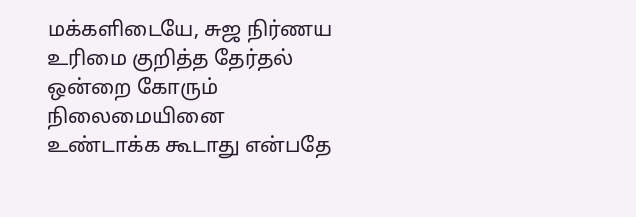மக்களிடையே, சுஜ நிர்ணய உரிமை குறித்த தேர்தல் ஒன்றை கோரும் நிலைமையினை உண்டாக்க கூடாது என்பதே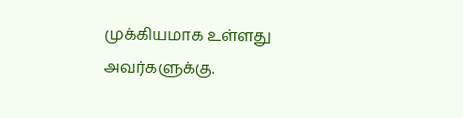முக்கியமாக உள்ளது அவர்களுக்கு.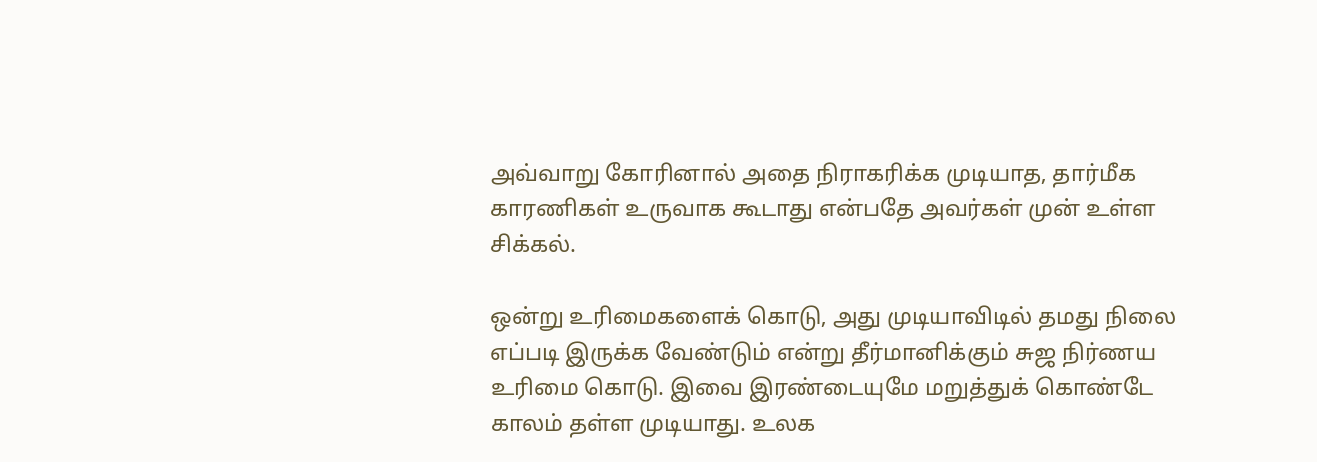அவ்வாறு கோரினால் அதை நிராகரிக்க முடியாத, தார்மீக காரணிகள் உருவாக கூடாது என்பதே அவர்கள் முன் உள்ள சிக்கல்.

ஒன்று உரிமைகளைக் கொடு, அது முடியாவிடில் தமது நிலை எப்படி இருக்க வேண்டும் என்று தீர்மானிக்கும் சுஜ நிர்ணய உரிமை கொடு. இவை இரண்டையுமே மறுத்துக் கொண்டே காலம் தள்ள முடியாது. உலக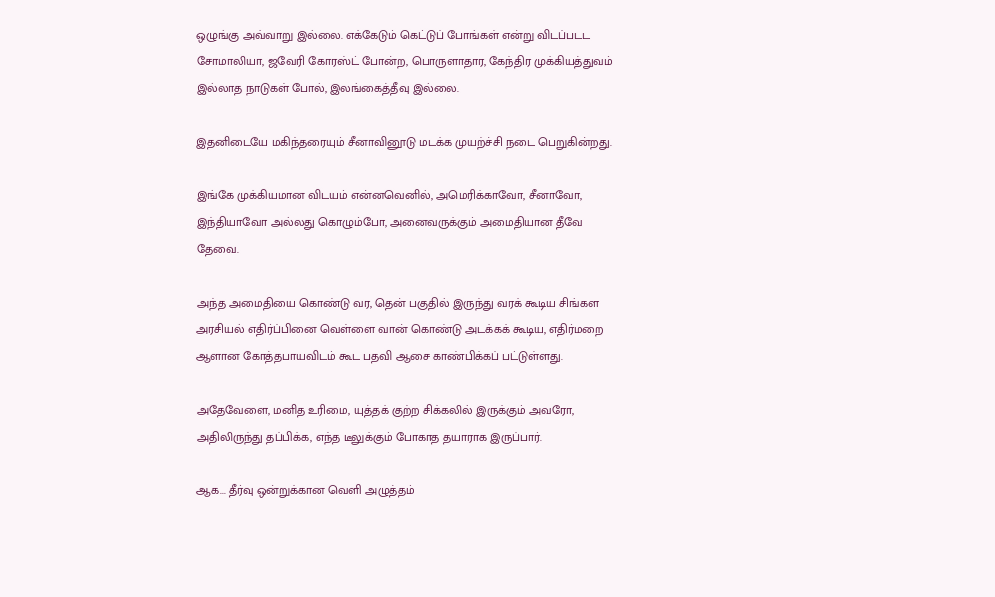ஒழுங்கு அவ்வாறு இல்லை. எக்கேடும் கெட்டுப் போங்கள் என்று விடப்படட சோமாலியா, ஜவேரி கோரஸ்ட் போன்ற, பொருளாதார, கேந்திர முக்கியத்துவம் இல்லாத நாடுகள் போல், இலங்கைத்தீவு இல்லை.

இதனிடையே மகிந்தரையும் சீனாவினூடு மடக்க முயற்ச்சி நடை பெறுகின்றது.

இங்கே முக்கியமான விடயம் என்னவெனில், அமெரிக்காவோ, சீனாவோ, இந்தியாவோ அல்லது கொழும்போ, அனைவருக்கும் அமைதியான தீவே தேவை.

அந்த அமைதியை கொண்டு வர, தென் பகுதில் இருந்து வரக் கூடிய சிங்கள அரசியல் எதிர்ப்பினை வெள்ளை வான் கொண்டு அடக்கக் கூடிய, எதிர்மறை ஆளான கோத்தபாயவிடம் கூட பதவி ஆசை காண்பிக்கப் பட்டுள்ளது.

அதேவேளை, மனித உரிமை, யுத்தக் குற்ற சிக்கலில் இருக்கும் அவரோ, அதிலிருந்து தப்பிக்க, எந்த டீலுக்கும் போகாத தயாராக இருப்பார்.

ஆக... தீர்வு ஒன்றுக்கான வெளி அழுத்தம்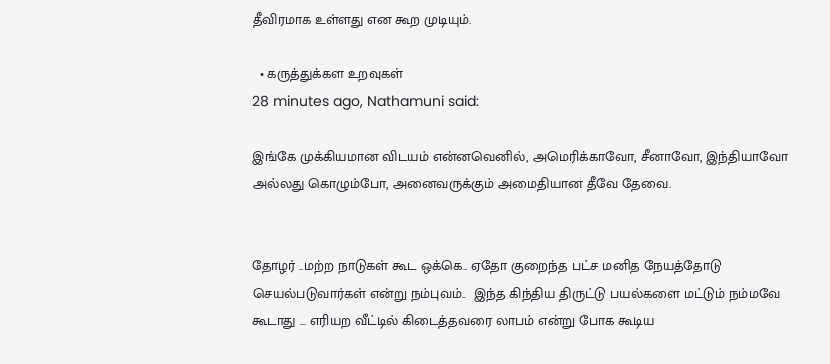தீவிரமாக உள்ளது என கூற முடியும்.

  • கருத்துக்கள உறவுகள்
28 minutes ago, Nathamuni said:

இங்கே முக்கியமான விடயம் என்னவெனில், அமெரிக்காவோ, சீனாவோ, இந்தியாவோ அல்லது கொழும்போ, அனைவருக்கும் அமைதியான தீவே தேவை.


தோழர் ..மற்ற நாடுகள் கூட ஒக்கெ.. ஏதோ குறைந்த பட்ச மனித நேயத்தோடு செயல்படுவார்கள் என்று நம்புவம்..  இந்த கிந்திய திருட்டு பயல்களை மட்டும் நம்மவே கூடாது ... எரியற வீட்டில் கிடைத்தவரை லாபம் என்று போக கூடிய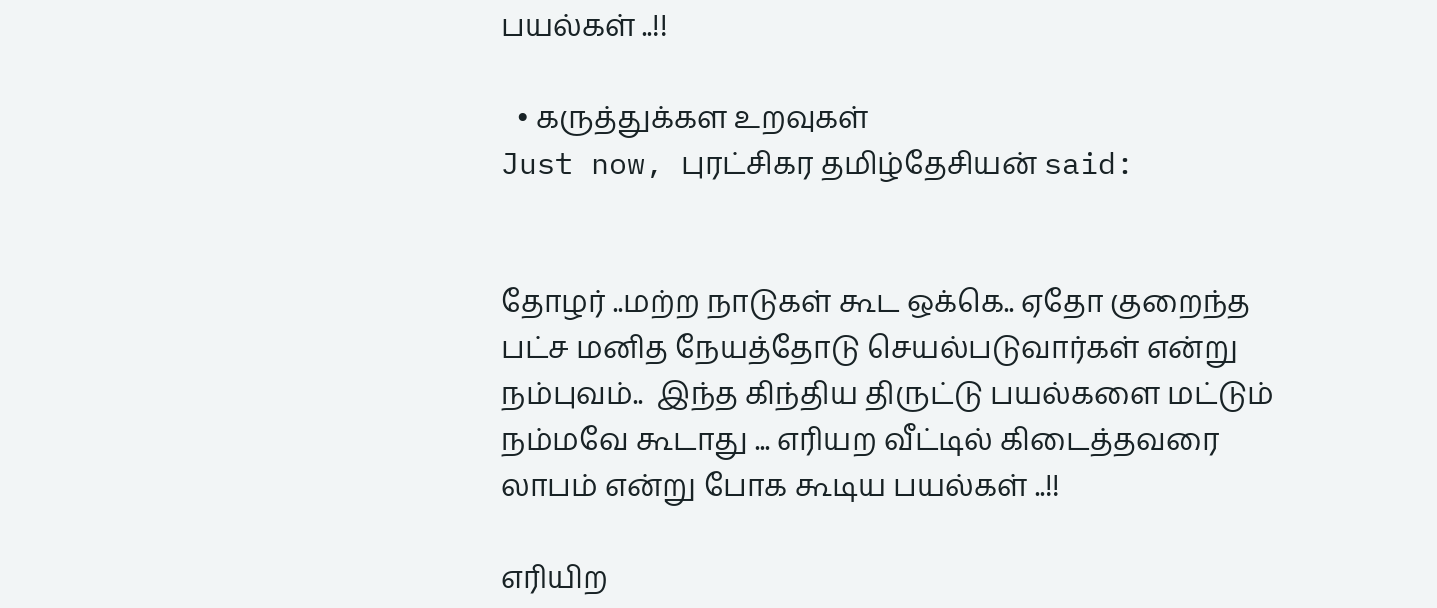பயல்கள் ..!!

  • கருத்துக்கள உறவுகள்
Just now, புரட்சிகர தமிழ்தேசியன் said:


தோழர் ..மற்ற நாடுகள் கூட ஒக்கெ.. ஏதோ குறைந்த பட்ச மனித நேயத்தோடு செயல்படுவார்கள் என்று நம்புவம்..  இந்த கிந்திய திருட்டு பயல்களை மட்டும் நம்மவே கூடாது ... எரியற வீட்டில் கிடைத்தவரை லாபம் என்று போக கூடிய பயல்கள் ..!!

எரியிற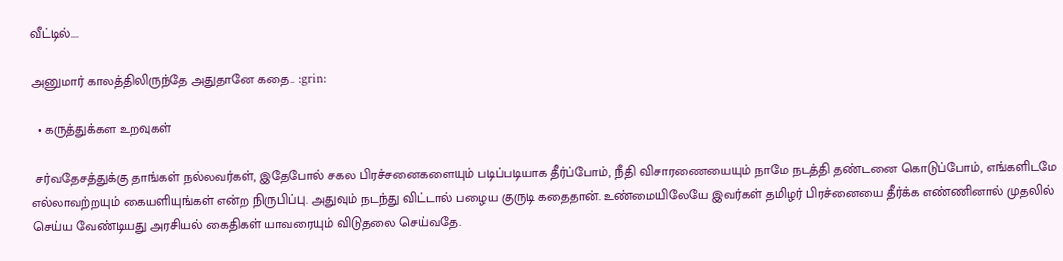வீட்டில்....

அனுமார் காலத்திலிருந்தே அதுதானே கதை.. :grin:

  • கருத்துக்கள உறவுகள்

 சர்வதேசத்துக்கு தாங்கள் நல்லவர்கள், இதேபோல் சகல பிரச்சனைகளையும் படிப்படியாக தீர்ப்போம், நீதி விசாரணையையும் நாமே நடத்தி தண்டனை கொடுப்போம், எங்களிடமே எல்லாவற்றயும் கையளியுங்கள் என்ற நிருபிப்பு. அதுவும் நடந்து விட்டால் பழைய குருடி கதைதான். உண்மையிலேயே இவர்கள் தமிழர் பிரச்னையை தீர்க்க எண்ணினால் முதலில் செய்ய வேண்டியது அரசியல் கைதிகள் யாவரையும் விடுதலை செய்வதே.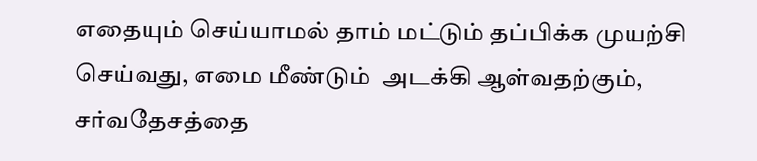எதையும் செய்யாமல் தாம் மட்டும் தப்பிக்க முயற்சி செய்வது, எமை மீண்டும்  அடக்கி ஆள்வதற்கும், சர்வதேசத்தை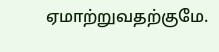ஏமாற்றுவதற்குமே.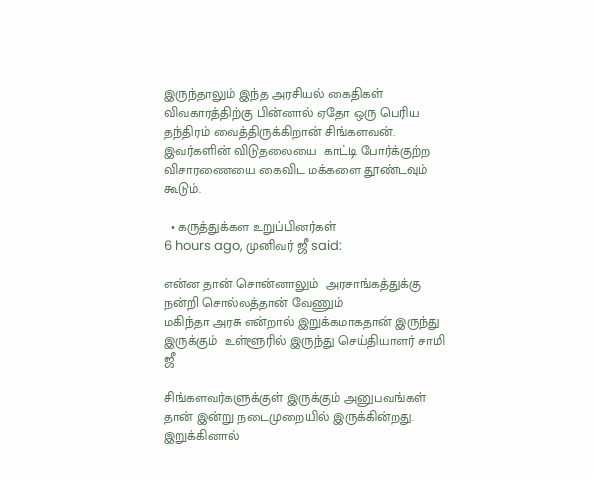இருந்தாலும் இந்த அரசியல் கைதிகள் விவகாரத்திற்கு பின்னால் ஏதோ ஒரு பெரிய தந்திரம் வைத்திருக்கிறான் சிங்களவன். இவர்களின் விடுதலையை  காட்டி போர்க்குற்ற விசாரணையை கைவிட மக்களை தூண்டவும் கூடும்.

  • கருத்துக்கள உறுப்பினர்கள்
6 hours ago, முனிவர் ஜீ said:

என்ன தான் சொன்னாலும்  அரசாங்கத்துக்கு நன்றி சொல்லத்தான் வேணும்
மகிந்தா அரசு என்றால் இறுக்கமாகதான் இருந்து இருக்கும்  உள்ளூரில் இருந்து செய்தியாளர் சாமி ஜீ

சிங்களவர்களுக்குள் இருக்கும் அனுபவங்கள் தான் இன்று நடைமுறையில் இருக்கின்றது.
இறுக்கினால்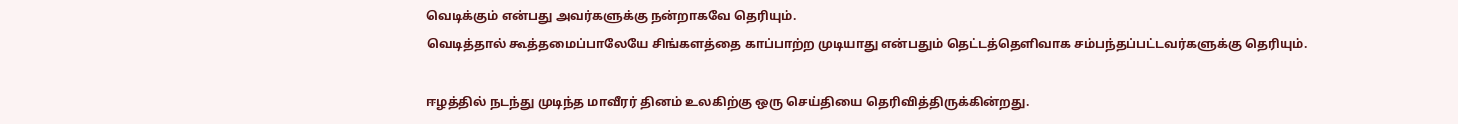வெடிக்கும் என்பது அவர்களுக்கு நன்றாகவே தெரியும்.
வெடித்தால் கூத்தமைப்பாலேயே சிங்களத்தை காப்பாற்ற முடியாது என்பதும் தெட்டத்தெளிவாக சம்பந்தப்பட்டவர்களுக்கு தெரியும்.

ஈழத்தில் நடந்து முடிந்த மாவீரர் தினம் உலகிற்கு ஒரு செய்தியை தெரிவித்திருக்கின்றது.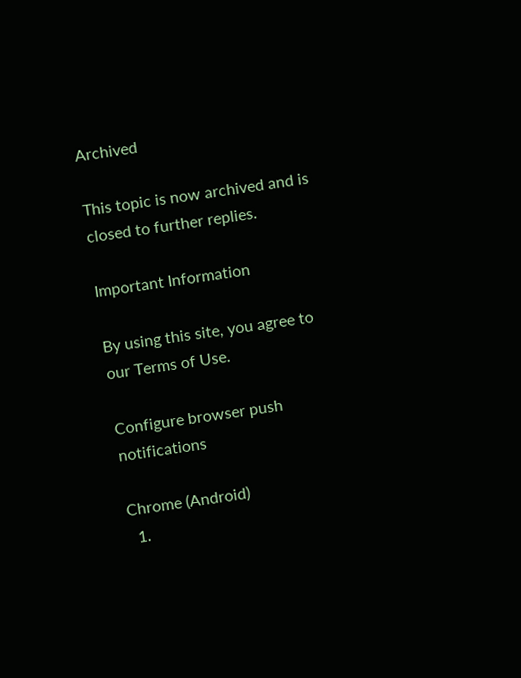Archived

This topic is now archived and is closed to further replies.

Important Information

By using this site, you agree to our Terms of Use.

Configure browser push notifications

Chrome (Android)
  1.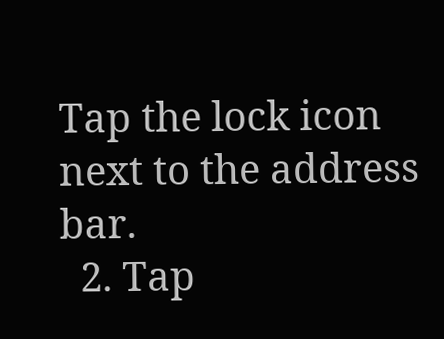Tap the lock icon next to the address bar.
  2. Tap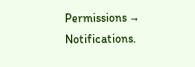Permissions → Notifications.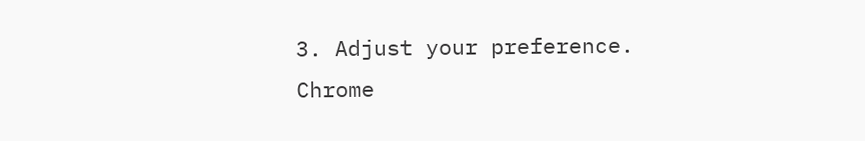3. Adjust your preference.
Chrome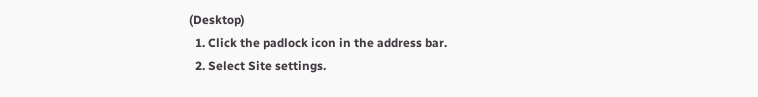(Desktop)
  1. Click the padlock icon in the address bar.
  2. Select Site settings.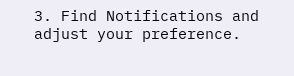3. Find Notifications and adjust your preference.